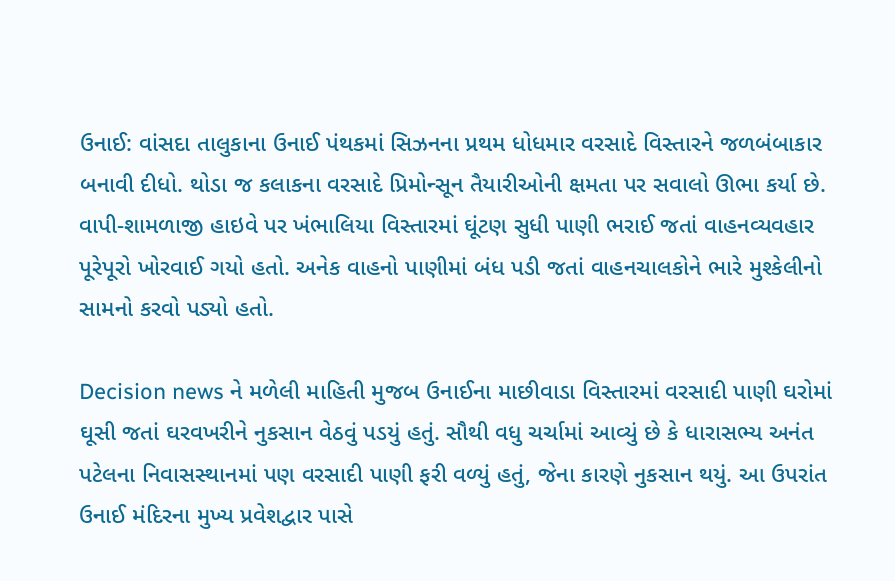ઉનાઈ: વાંસદા તાલુકાના ઉનાઈ પંથકમાં સિઝનના પ્રથમ ધોધમાર વરસાદે વિસ્તારને જળબંબાકાર બનાવી દીધો. થોડા જ કલાકના વરસાદે પ્રિમોન્સૂન તૈયારીઓની ક્ષમતા પર સવાલો ઊભા કર્યા છે. વાપી-શામળાજી હાઇવે પર ખંભાલિયા વિસ્તારમાં ઘૂંટણ સુધી પાણી ભરાઈ જતાં વાહનવ્યવહાર પૂરેપૂરો ખોરવાઈ ગયો હતો. અનેક વાહનો પાણીમાં બંધ પડી જતાં વાહનચાલકોને ભારે મુશ્કેલીનો સામનો કરવો પડ્યો હતો.

Decision news ને મળેલી માહિતી મુજબ ઉનાઈના માછીવાડા વિસ્તારમાં વરસાદી પાણી ઘરોમાં ઘૂસી જતાં ઘરવખરીને નુકસાન વેઠવું પડયું હતું. સૌથી વધુ ચર્ચામાં આવ્યું છે કે ધારાસભ્ય અનંત પટેલના નિવાસસ્થાનમાં પણ વરસાદી પાણી ફરી વળ્યું હતું, જેના કારણે નુકસાન થયું. આ ઉપરાંત ઉનાઈ મંદિરના મુખ્ય પ્રવેશદ્વાર પાસે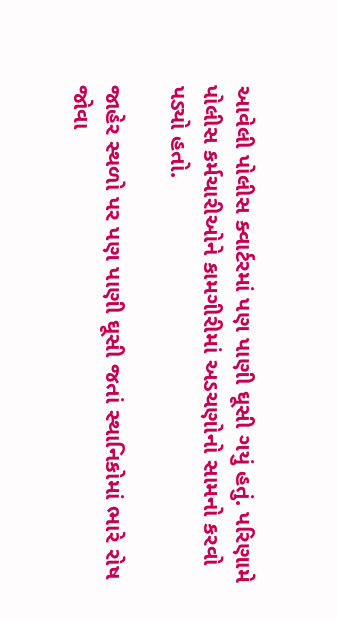આવેલી પોલીસ ક્વાર્ટરમાં પણ પાણી ઘૂસી ગયું હતું. પરિણામે પોલીસ કર્મચારીઓને કામગીરીમાં અડચણોનો સામનો કરવો પડ્યો હતો.

જાહેર સ્થળો પર પણ પાણી ઘૂસી જતાં સ્થાનિકોમાં ભારે રોષ જોવા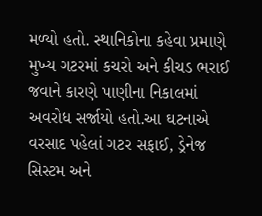મળ્યો હતો. સ્થાનિકોના કહેવા પ્રમાણે મુખ્ય ગટરમાં કચરો અને કીચડ ભરાઈ જવાને કારણે પાણીના નિકાલમાં અવરોધ સર્જાયો હતો.આ ઘટનાએ વરસાદ પહેલાં ગટર સફાઈ, ડ્રેનેજ સિસ્ટમ અને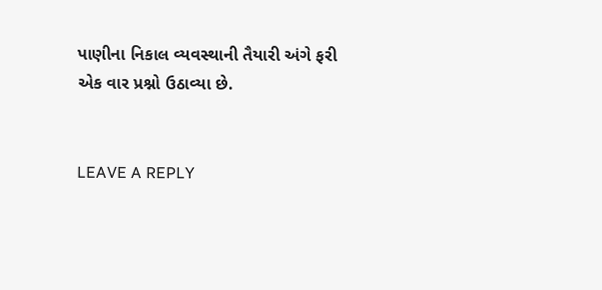પાણીના નિકાલ વ્યવસ્થાની તૈયારી અંગે ફરી એક વાર પ્રશ્નો ઉઠાવ્યા છે.


LEAVE A REPLY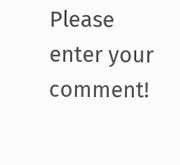Please enter your comment!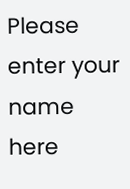Please enter your name here